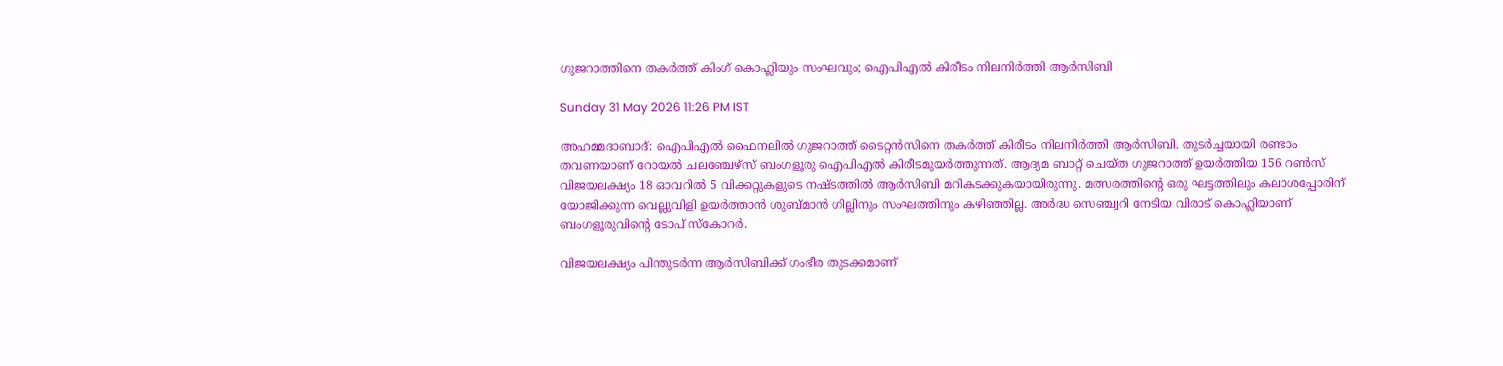ഗുജറാത്തിനെ തകര്‍ത്ത് കിംഗ് കൊഹ്ലിയും സംഘവും; ഐപിഎല്‍ കിരീടം നിലനിര്‍ത്തി ആര്‍സിബി

Sunday 31 May 2026 11:26 PM IST

അഹമ്മദാബാദ്: ഐപിഎല്‍ ഫൈനലില്‍ ഗുജറാത്ത് ടൈറ്റന്‍സിനെ തകര്‍ത്ത് കിരീടം നിലനിര്‍ത്തി ആര്‍സിബി. തുടര്‍ച്ചയായി രണ്ടാം തവണയാണ് റോയല്‍ ചലഞ്ചേഴ്‌സ് ബംഗളൂരു ഐപിഎല്‍ കിരീടമുയര്‍ത്തുന്നത്. ആദ്യമ ബാറ്റ് ചെയ്ത ഗുജറാത്ത് ഉയര്‍ത്തിയ 156 റണ്‍സ് വിജയലക്ഷ്യം 18 ഓവറില്‍ 5 വിക്കറ്റുകളുടെ നഷ്ടത്തില്‍ ആര്‍സിബി മറികടക്കുകയായിരുന്നു. മത്സരത്തിന്റെ ഒരു ഘട്ടത്തിലും കലാശപ്പോരിന് യോജിക്കുന്ന വെല്ലുവിളി ഉയര്‍ത്താന്‍ ശുബ്മാന്‍ ഗില്ലിനും സംഘത്തിനും കഴിഞ്ഞില്ല. അര്‍ദ്ധ സെഞ്ച്വറി നേടിയ വിരാട് കൊഹ്ലിയാണ് ബംഗളൂരുവിന്റെ ടോപ് സ്‌കോറര്‍.

വിജയലക്ഷ്യം പിന്തുടര്‍ന്ന ആര്‍സിബിക്ക് ഗംഭീര തുടക്കമാണ്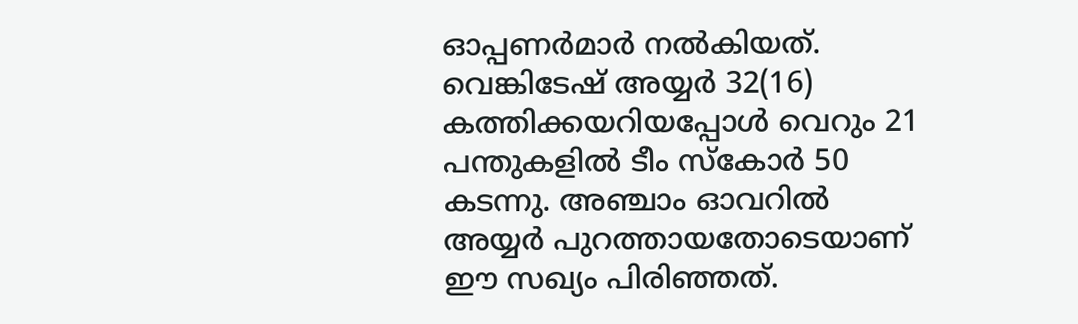ഓപ്പണര്‍മാര്‍ നല്‍കിയത്. വെങ്കിടേഷ് അയ്യര്‍ 32(16) കത്തിക്കയറിയപ്പോള്‍ വെറും 21 പന്തുകളില്‍ ടീം സ്‌കോര്‍ 50 കടന്നു. അഞ്ചാം ഓവറില്‍ അയ്യര്‍ പുറത്തായതോടെയാണ് ഈ സഖ്യം പിരിഞ്ഞത്.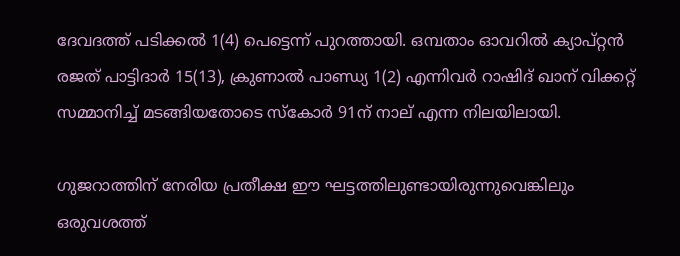ദേവദത്ത് പടിക്കല്‍ 1(4) പെട്ടെന്ന് പുറത്തായി. ഒമ്പതാം ഓവറില്‍ ക്യാപ്റ്റന്‍ രജത് പാട്ടിദാര്‍ 15(13), ക്രുണാല്‍ പാണ്ഡ്യ 1(2) എന്നിവര്‍ റാഷിദ് ഖാന് വിക്കറ്റ് സമ്മാനിച്ച് മടങ്ങിയതോടെ സ്‌കോര്‍ 91ന് നാല് എന്ന നിലയിലായി.

ഗുജറാത്തിന് നേരിയ പ്രതീക്ഷ ഈ ഘട്ടത്തിലുണ്ടായിരുന്നുവെങ്കിലും ഒരുവശത്ത്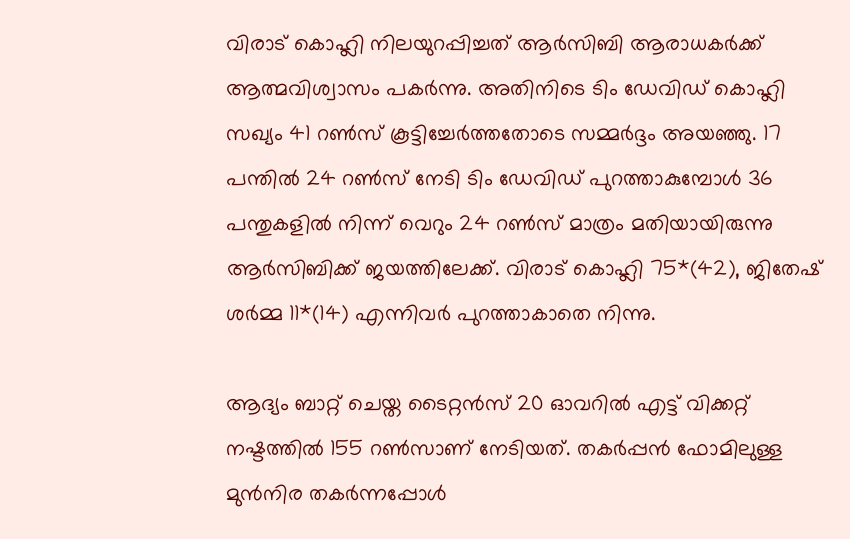വിരാട് കൊഹ്ലി നിലയുറപ്പിച്ചത് ആര്‍സിബി ആരാധകര്‍ക്ക് ആത്മവിശ്വാസം പകര്‍ന്നു. അതിനിടെ ടിം ഡേവിഡ് കൊഹ്ലി സഖ്യം 41 റണ്‍സ് കൂട്ടിച്ചേര്‍ത്തതോടെ സമ്മര്‍ദ്ദം അയഞ്ഞു. 17 പന്തില്‍ 24 റണ്‍സ് നേടി ടിം ഡേവിഡ് പുറത്താകുമ്പോള്‍ 36 പന്തുകളില്‍ നിന്ന് വെറും 24 റണ്‍സ് മാത്രം മതിയായിരുന്നു ആര്‍സിബിക്ക് ജയത്തിലേക്ക്. വിരാട് കൊഹ്ലി 75*(42), ജിതേഷ് ശര്‍മ്മ 11*(14) എന്നിവര്‍ പുറത്താകാതെ നിന്നു.

ആദ്യം ബാറ്റ് ചെയ്ത ടൈറ്റന്‍സ് 20 ഓവറില്‍ എട്ട് വിക്കറ്റ് നഷ്ടത്തില്‍ 155 റണ്‍സാണ് നേടിയത്. തകര്‍പ്പന്‍ ഫോമിലുള്ള മുന്‍നിര തകര്‍ന്നപ്പോള്‍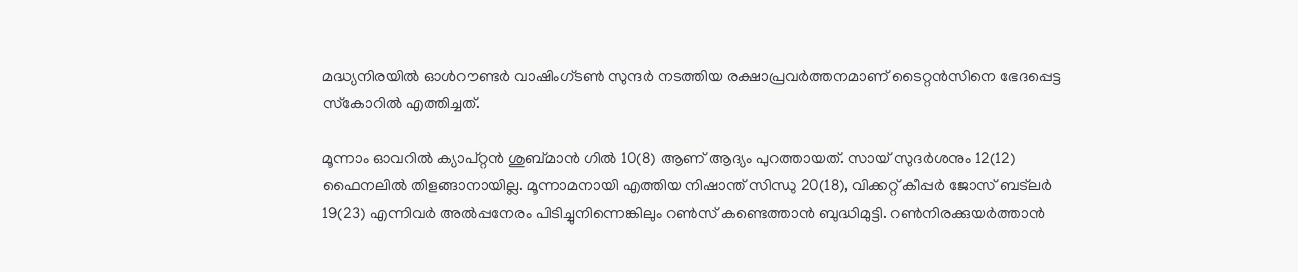മദ്ധ്യനിരയില്‍ ഓള്‍റൗണ്ടര്‍ വാഷിംഗ്ടണ്‍ സുന്ദര്‍ നടത്തിയ രക്ഷാപ്രവര്‍ത്തനമാണ് ടൈറ്റന്‍സിനെ ഭേദപ്പെട്ട സ്‌കോറില്‍ എത്തിച്ചത്.

മൂന്നാം ഓവറില്‍ ക്യാപ്റ്റന്‍ ശുബ്മാന്‍ ഗില്‍ 10(8) ആണ് ആദ്യം പുറത്തായത്. സായ് സുദര്‍ശനും 12(12) ഫൈനലില്‍ തിളങ്ങാനായില്ല. മൂന്നാമനായി എത്തിയ നിഷാന്ത് സിന്ധു 20(18), വിക്കറ്റ് കീപ്പര്‍ ജോസ് ബട്ലര്‍ 19(23) എന്നിവര്‍ അല്‍പ്പനേരം പിടിച്ചുനിന്നെങ്കിലും റണ്‍സ് കണ്ടെത്താന്‍ ബുദ്ധിമുട്ടി. റണ്‍നിരക്കുയര്‍ത്താന്‍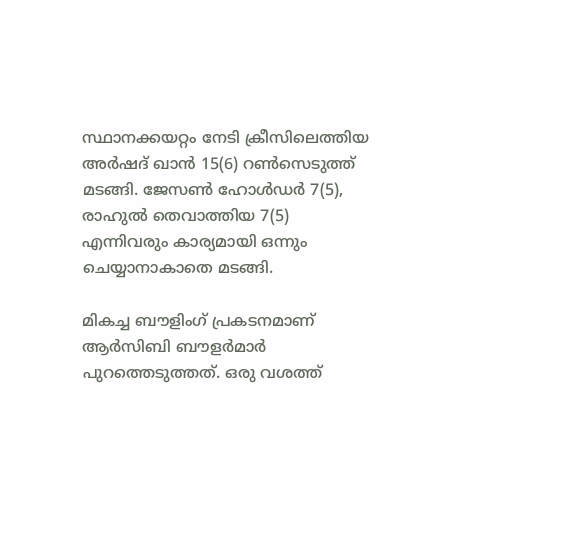സ്ഥാനക്കയറ്റം നേടി ക്രീസിലെത്തിയ അര്‍ഷദ് ഖാന്‍ 15(6) റണ്‍സെടുത്ത് മടങ്ങി. ജേസണ്‍ ഹോള്‍ഡര്‍ 7(5), രാഹുല്‍ തെവാത്തിയ 7(5) എന്നിവരും കാര്യമായി ഒന്നും ചെയ്യാനാകാതെ മടങ്ങി.

മികച്ച ബൗളിംഗ് പ്രകടനമാണ് ആര്‍സിബി ബൗളര്‍മാര്‍ പുറത്തെടുത്തത്. ഒരു വശത്ത്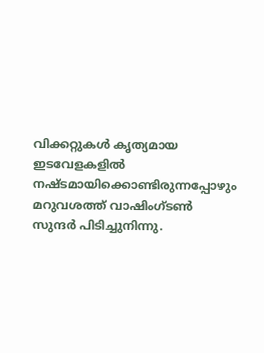വിക്കറ്റുകള്‍ കൃത്യമായ ഇടവേളകളില്‍ നഷ്ടമായിക്കൊണ്ടിരുന്നപ്പോഴും മറുവശത്ത് വാഷിംഗ്ടണ്‍ സുന്ദര്‍ പിടിച്ചുനിന്നു.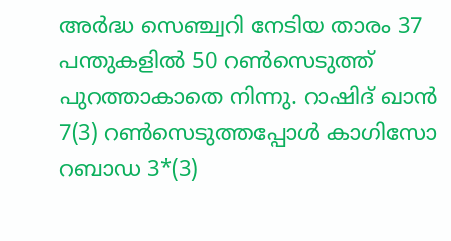അര്‍ദ്ധ സെഞ്ച്വറി നേടിയ താരം 37 പന്തുകളില്‍ 50 റണ്‍സെടുത്ത് പുറത്താകാതെ നിന്നു. റാഷിദ് ഖാന്‍ 7(3) റണ്‍സെടുത്തപ്പോള്‍ കാഗിസോ റബാഡ 3*(3)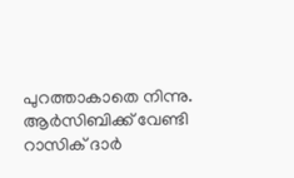പുറത്താകാതെ നിന്നു. ആര്‍സിബിക്ക് വേണ്ടി റാസിക് ദാര്‍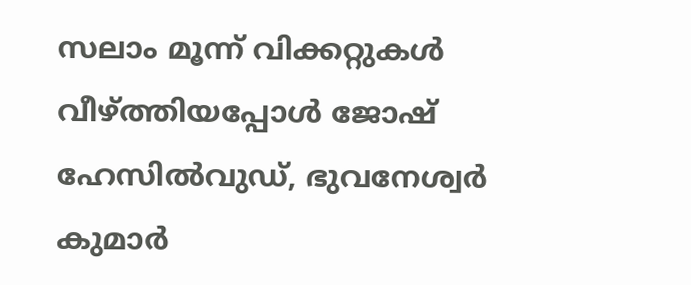സലാം മൂന്ന് വിക്കറ്റുകള്‍ വീഴ്ത്തിയപ്പോള്‍ ജോഷ് ഹേസില്‍വുഡ്, ഭുവനേശ്വര്‍ കുമാര്‍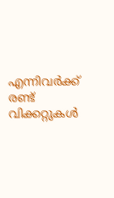എന്നിവര്‍ക്ക് രണ്ട് വിക്കറ്റുകള്‍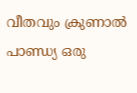വീതവും ക്രുണാല്‍ പാണ്ഡ്യ ഒരു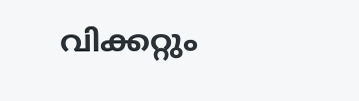വിക്കറ്റും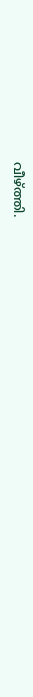വീഴ്ത്തി.